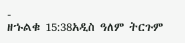-
ዘኁልቁ 15:38አዲስ ዓለም ትርጉም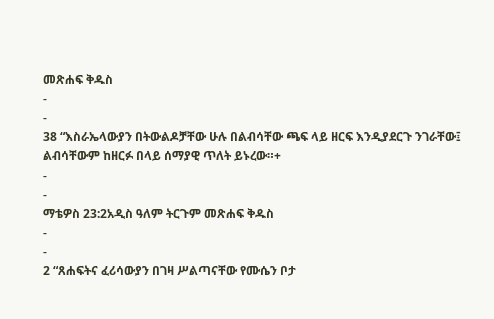መጽሐፍ ቅዱስ
-
-
38 “እስራኤላውያን በትውልዶቻቸው ሁሉ በልብሳቸው ጫፍ ላይ ዘርፍ እንዲያደርጉ ንገራቸው፤ ልብሳቸውም ከዘርፉ በላይ ሰማያዊ ጥለት ይኑረው።+
-
-
ማቴዎስ 23:2አዲስ ዓለም ትርጉም መጽሐፍ ቅዱስ
-
-
2 “ጸሐፍትና ፈሪሳውያን በገዛ ሥልጣናቸው የሙሴን ቦታ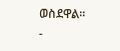ወስደዋል።
-